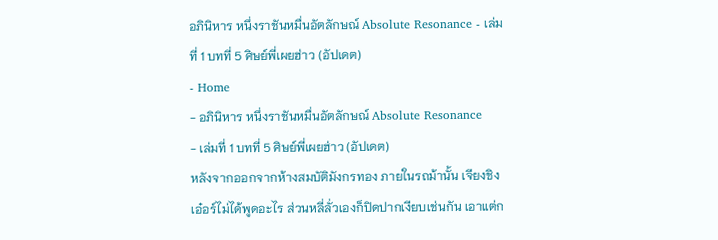อภินิหาร หนึ่งราชันหมื่นอัตลักษณ์ Absolute Resonance - เล่มที่ 1 บทที่ 5 ศิษย์พี่เผยฮ่าว (อัปเดต)
- Home
- อภินิหาร หนึ่งราชันหมื่นอัตลักษณ์ Absolute Resonance
- เล่มที่ 1 บทที่ 5 ศิษย์พี่เผยฮ่าว (อัปเดต)
หลังจากออกจากห้างสมบัติมังกรทอง ภายในรถม้านั้น เจียงชิงเอ๋อร์ไม่ได้พูดอะไร ส่วนหลี่ลั่วเองก็ปิดปากเงียบเช่นกัน เอาแต่ก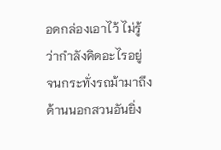อดกล่องเอาไว้ ไม่รู้ว่ากำลังคิดอะไรอยู่
จนกระทั่งรถม้ามาถึงด้านนอกสวนอันยิ่ง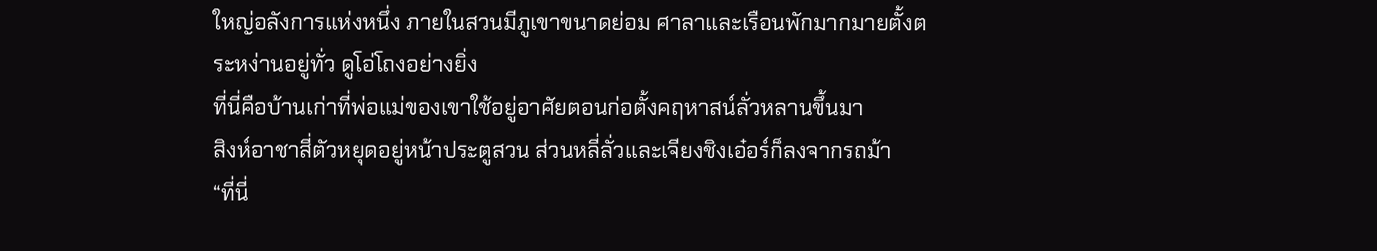ใหญ่อลังการแห่งหนึ่ง ภายในสวนมีภูเขาขนาดย่อม ศาลาและเรือนพักมากมายตั้งตระหง่านอยู่ทั่ว ดูโอ่โถงอย่างยิ่ง
ที่นี่คือบ้านเก่าที่พ่อแม่ของเขาใช้อยู่อาศัยตอนก่อตั้งคฤหาสน์ลั่วหลานขึ้นมา
สิงห์อาชาสี่ตัวหยุดอยู่หน้าประตูสวน ส่วนหลี่ลั่วและเจียงชิงเอ๋อร์ก็ลงจากรถม้า
“ที่นี่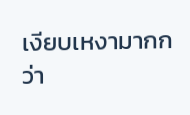เงียบเหงามากกว่า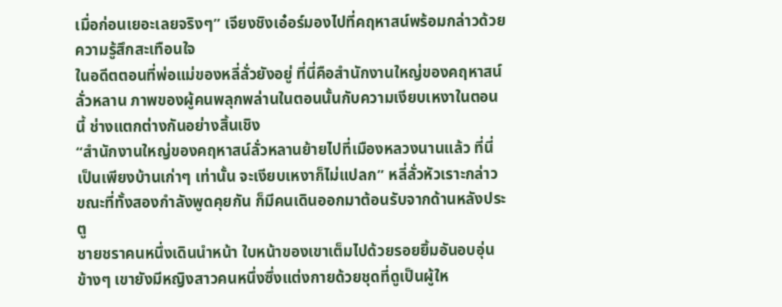เมื่อก่อนเยอะเลยจริงๆ” เจียงชิงเอ๋อร์มองไปที่คฤหาสน์พร้อมกล่าวด้วยความรู้สึกสะเทือนใจ
ในอดีตตอนที่พ่อแม่ของหลี่ลั่วยังอยู่ ที่นี่คือสำนักงานใหญ่ของคฤหาสน์ลั่วหลาน ภาพของผู้คนพลุกพล่านในตอนนั้นกับความเงียบเหงาในตอนนี้ ช่างแตกต่างกันอย่างสิ้นเชิง
“สำนักงานใหญ่ของคฤหาสน์ลั่วหลานย้ายไปที่เมืองหลวงนานแล้ว ที่นี่เป็นเพียงบ้านเก่าๆ เท่านั้น จะเงียบเหงาก็ไม่แปลก” หลี่ลั่วหัวเราะกล่าว
ขณะที่ทั้งสองกำลังพูดคุยกัน ก็มีคนเดินออกมาต้อนรับจากด้านหลังประตู
ชายชราคนหนึ่งเดินนำหน้า ใบหน้าของเขาเต็มไปด้วยรอยยิ้มอันอบอุ่น ข้างๆ เขายังมีหญิงสาวคนหนึ่งซึ่งแต่งกายด้วยชุดที่ดูเป็นผู้ให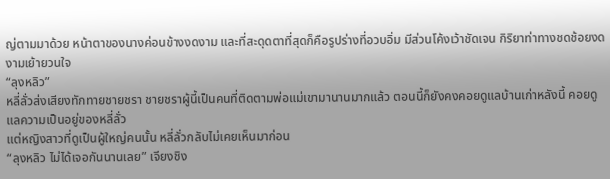ญ่ตามมาด้วย หน้าตาของนางค่อนข้างงดงาม และที่สะดุดตาที่สุดก็คือรูปร่างที่อวบอิ่ม มีส่วนโค้งเว้าชัดเจน กิริยาท่าทางชดช้อยงดงามเย้ายวนใจ
“ลุงหลิว”
หลี่ลั่วส่งเสียงทักทายชายชรา ชายชราผู้นี้เป็นคนที่ติดตามพ่อแม่เขามานานมากแล้ว ตอนนี้ก็ยังคงคอยดูแลบ้านเก่าหลังนี้ คอยดูแลความเป็นอยู่ของหลี่ลั่ว
แต่หญิงสาวที่ดูเป็นผู้ใหญ่คนนั้น หลี่ลั่วกลับไม่เคยเห็นมาก่อน
“ลุงหลิว ไม่ได้เจอกันนานเลย” เจียงชิง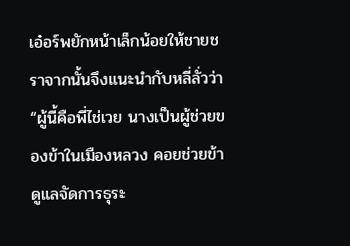เอ๋อร์พยักหน้าเล็กน้อยให้ชายชราจากนั้นจึงแนะนำกับหลี่ลั่วว่า “ผู้นี้คือพี่ไช่เวย นางเป็นผู้ช่วยของข้าในเมืองหลวง คอยช่วยข้าดูแลจัดการธุระ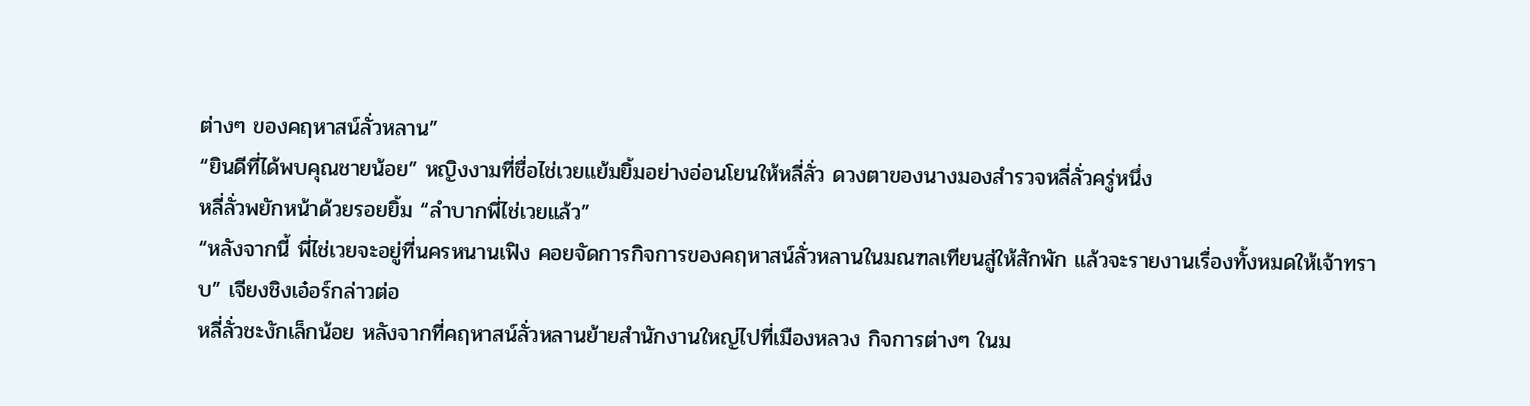ต่างๆ ของคฤหาสน์ลั่วหลาน”
“ยินดีที่ได้พบคุณชายน้อย” หญิงงามที่ชื่อไช่เวยแย้มยิ้มอย่างอ่อนโยนให้หลี่ลั่ว ดวงตาของนางมองสำรวจหลี่ลั่วครู่หนึ่ง
หลี่ลั่วพยักหน้าด้วยรอยยิ้ม “ลำบากพี่ไช่เวยแล้ว”
“หลังจากนี้ พี่ไช่เวยจะอยู่ที่นครหนานเฟิง คอยจัดการกิจการของคฤหาสน์ลั่วหลานในมณฑลเทียนสู่ให้สักพัก แล้วจะรายงานเรื่องทั้งหมดให้เจ้าทราบ” เจียงชิงเอ๋อร์กล่าวต่อ
หลี่ลั่วชะงักเล็กน้อย หลังจากที่คฤหาสน์ลั่วหลานย้ายสำนักงานใหญ่ไปที่เมืองหลวง กิจการต่างๆ ในม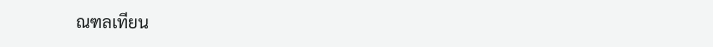ณฑลเทียน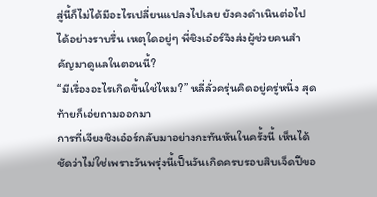สู่นี้ก็ไม่ได้มีอะไรเปลี่ยนแปลงไปเลย ยังคงดำเนินต่อไปได้อย่างราบรื่น เหตุใดอยู่ๆ พี่ชิงเอ๋อร์จึงส่งผู้ช่วยคนสำคัญมาดูแลในตอนนี้?
“มีเรื่องอะไรเกิดขึ้นใช่ไหม?” หลี่ลั่วครุ่นคิดอยู่ครู่หนึ่ง สุดท้ายก็เอ่ยถามออกมา
การที่เจียงชิงเอ๋อร์กลับมาอย่างกะทันหันในครั้งนี้ เห็นได้ชัดว่าไม่ใช่เพราะวันพรุ่งนี้เป็นวันเกิดครบรอบสิบเจ็ดปีขอ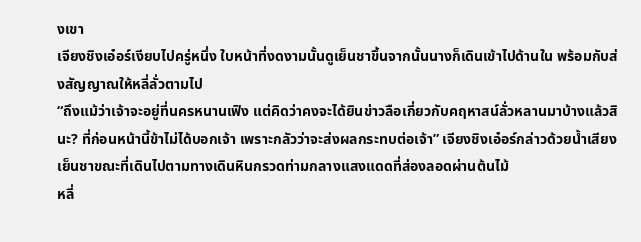งเขา
เจียงชิงเอ๋อร์เงียบไปครู่หนึ่ง ใบหน้าที่งดงามนั้นดูเย็นชาขึ้นจากนั้นนางก็เดินเข้าไปด้านใน พร้อมกับส่งสัญญาณให้หลี่ลั่วตามไป
“ถึงแม้ว่าเจ้าจะอยู่ที่นครหนานเฟิง แต่คิดว่าคงจะได้ยินข่าวลือเกี่ยวกับคฤหาสน์ลั่วหลานมาบ้างแล้วสินะ? ที่ก่อนหน้านี้ข้าไม่ได้บอกเจ้า เพราะกลัวว่าจะส่งผลกระทบต่อเจ้า” เจียงชิงเอ๋อร์กล่าวด้วยน้ำเสียงเย็นชาขณะที่เดินไปตามทางเดินหินกรวดท่ามกลางแสงแดดที่ส่องลอดผ่านต้นไม้
หลี่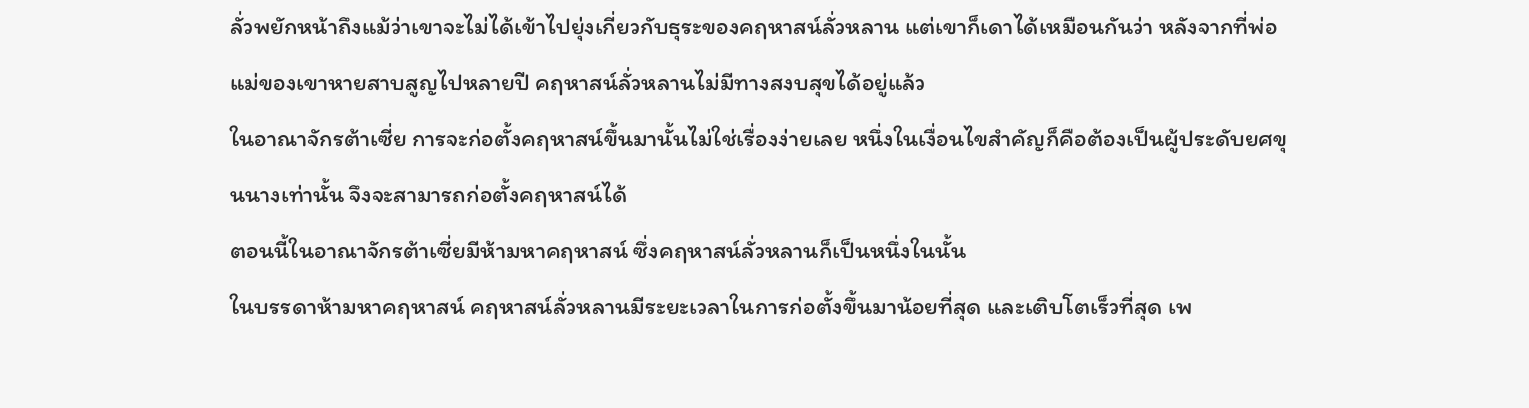ลั่วพยักหน้าถึงแม้ว่าเขาจะไม่ได้เข้าไปยุ่งเกี่ยวกับธุระของคฤหาสน์ลั่วหลาน แต่เขาก็เดาได้เหมือนกันว่า หลังจากที่พ่อแม่ของเขาหายสาบสูญไปหลายปี คฤหาสน์ลั่วหลานไม่มีทางสงบสุขได้อยู่แล้ว
ในอาณาจักรต้าเซี่ย การจะก่อตั้งคฤหาสน์ขึ้นมานั้นไม่ใช่เรื่องง่ายเลย หนึ่งในเงื่อนไขสำคัญก็คือต้องเป็นผู้ประดับยศขุนนางเท่านั้น จึงจะสามารถก่อตั้งคฤหาสน์ได้
ตอนนี้ในอาณาจักรต้าเซี่ยมีห้ามหาคฤหาสน์ ซึ่งคฤหาสน์ลั่วหลานก็เป็นหนึ่งในนั้น
ในบรรดาห้ามหาคฤหาสน์ คฤหาสน์ลั่วหลานมีระยะเวลาในการก่อตั้งขึ้นมาน้อยที่สุด และเติบโตเร็วที่สุด เพ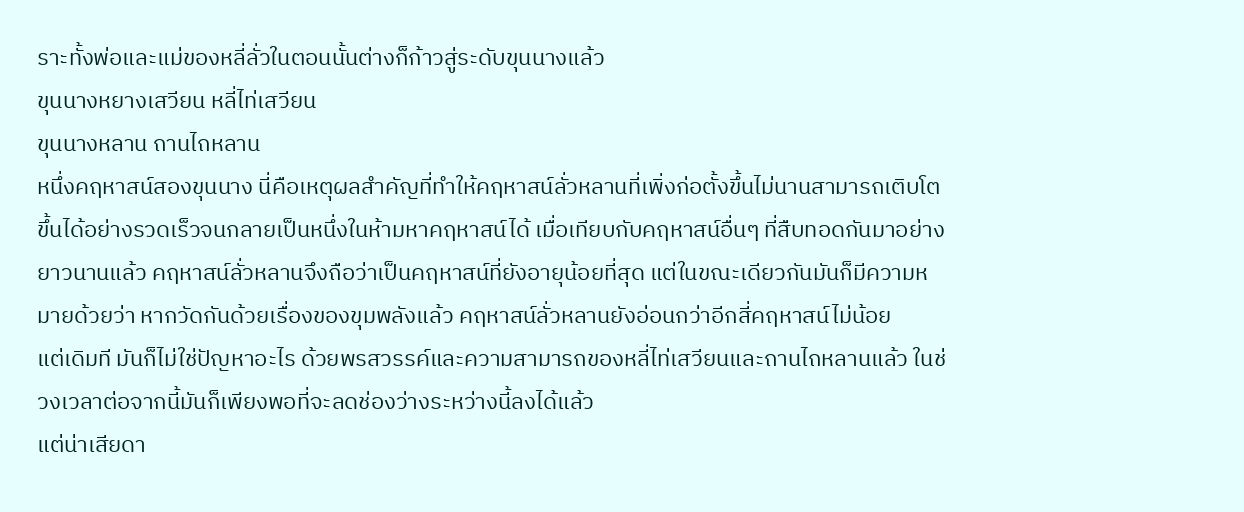ราะทั้งพ่อและแม่ของหลี่ลั่วในตอนนั้นต่างก็ก้าวสู่ระดับขุนนางแล้ว
ขุนนางหยางเสวียน หลี่ไท่เสวียน
ขุนนางหลาน ถานไถหลาน
หนึ่งคฤหาสน์สองขุนนาง นี่คือเหตุผลสำคัญที่ทำให้คฤหาสน์ลั่วหลานที่เพิ่งก่อตั้งขึ้นไม่นานสามารถเติบโตขึ้นได้อย่างรวดเร็วจนกลายเป็นหนึ่งในห้ามหาคฤหาสน์ได้ เมื่อเทียบกับคฤหาสน์อื่นๆ ที่สืบทอดกันมาอย่างยาวนานแล้ว คฤหาสน์ลั่วหลานจึงถือว่าเป็นคฤหาสน์ที่ยังอายุน้อยที่สุด แต่ในขณะเดียวกันมันก็มีความหมายด้วยว่า หากวัดกันด้วยเรื่องของขุมพลังแล้ว คฤหาสน์ลั่วหลานยังอ่อนกว่าอีกสี่คฤหาสน์ไม่น้อย
แต่เดิมที มันก็ไม่ใช่ปัญหาอะไร ด้วยพรสวรรค์และความสามารถของหลี่ไท่เสวียนและถานไถหลานแล้ว ในช่วงเวลาต่อจากนี้มันก็เพียงพอที่จะลดช่องว่างระหว่างนี้ลงได้แล้ว
แต่น่าเสียดา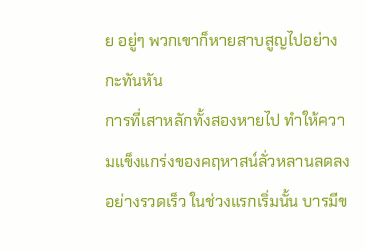ย อยู่ๆ พวกเขาก็หายสาบสูญไปอย่างกะทันหัน
การที่เสาหลักทั้งสองหายไป ทำให้ความแข็งแกร่งของคฤหาสน์ลั่วหลานลดลงอย่างรวดเร็ว ในช่วงแรกเริ่มนั้น บารมีข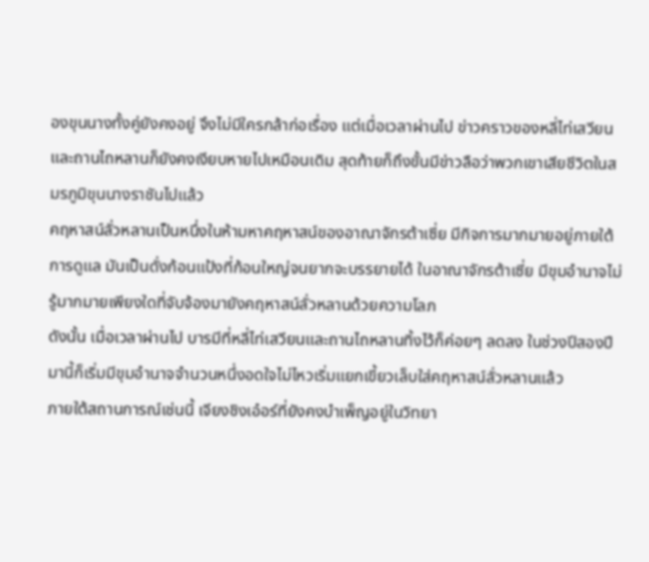องขุนนางทั้งคู่ยังคงอยู่ จึงไม่มีใครกล้าก่อเรื่อง แต่เมื่อเวลาผ่านไป ข่าวคราวของหลี่ไท่เสวียนและถานไถหลานก็ยังคงเงียบหายไปเหมือนเดิม สุดท้ายก็ถึงขั้นมีข่าวลือว่าพวกเขาเสียชีวิตในสมรภูมิขุนนางราชันไปแล้ว
คฤหาสน์ลั่วหลานเป็นหนึ่งในห้ามหาคฤหาสน์ของอาณาจักรต้าเซี่ย มีกิจการมากมายอยู่ภายใต้การดูแล มันเป็นดั่งก้อนแป้งที่ก้อนใหญ่จนยากจะบรรยายได้ ในอาณาจักรต้าเซี่ย มีขุมอำนาจไม่รู้มากมายเพียงใดที่จับจ้องมายังคฤหาสน์ลั่วหลานด้วยความโลภ
ดังนั้น เมื่อเวลาผ่านไป บารมีที่หลี่ไท่เสวียนและถานไถหลานทิ้งไว้ก็ค่อยๆ ลดลง ในช่วงปีสองปีมานี้ก็เริ่มมีขุมอำนาจจำนวนหนึ่งอดใจไม่ไหวเริ่มแยกเขี้ยวเล็บใส่คฤหาสน์ลั่วหลานแล้ว
ภายใต้สถานการณ์เช่นนี้ เจียงชิงเอ๋อร์ที่ยังคงบำเพ็ญอยู่ในวิทยา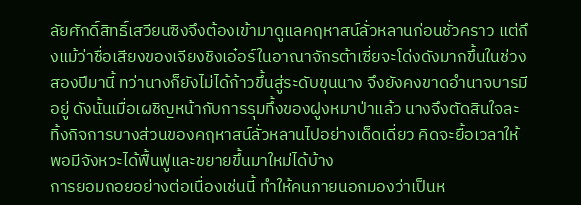ลัยศักดิ์สิทธิ์เสวียนซิงจึงต้องเข้ามาดูแลคฤหาสน์ลั่วหลานก่อนชั่วคราว แต่ถึงแม้ว่าชื่อเสียงของเจียงชิงเอ๋อร์ในอาณาจักรต้าเซี่ยจะโด่งดังมากขึ้นในช่วงสองปีมานี้ ทว่านางก็ยังไม่ได้ก้าวขึ้นสู่ระดับขุนนาง จึงยังคงขาดอำนาจบารมีอยู่ ดังนั้นเมื่อเผชิญหน้ากับการรุมทึ้งของฝูงหมาป่าแล้ว นางจึงตัดสินใจละทิ้งกิจการบางส่วนของคฤหาสน์ลั่วหลานไปอย่างเด็ดเดี่ยว คิดจะยื้อเวลาให้พอมีจังหวะได้ฟื้นฟูและขยายขึ้นมาใหม่ได้บ้าง
การยอมถอยอย่างต่อเนื่องเช่นนี้ ทำให้คนภายนอกมองว่าเป็นห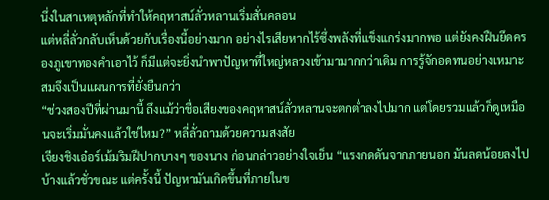นึ่งในสาเหตุหลักที่ทำให้คฤหาสน์ลั่วหลานเริ่มสั่นคลอน
แต่หลี่ลั่วกลับเห็นด้วยกับเรื่องนี้อย่างมาก อย่างไรเสียหากไร้ซึ่งพลังที่แข็งแกร่งมากพอ แต่ยังคงฝืนยึดครองภูเขาทองคำเอาไว้ ก็มีแต่จะยิ่งนำพาปัญหาที่ใหญ่หลวงเข้ามามากกว่าเดิม การรู้จักอดทนอย่างเหมาะสมจึงเป็นแผนการที่ยั่งยืนกว่า
“ช่วงสองปีที่ผ่านมานี้ ถึงแม้ว่าชื่อเสียงของคฤหาสน์ลั่วหลานจะตกต่ำลงไปมาก แต่โดยรวมแล้วก็ดูเหมือนจะเริ่มมั่นคงแล้วใช่ไหม?” หลี่ลั่วถามด้วยความสงสัย
เจียงชิงเอ๋อร์เม้มริมฝีปากบางๆ ของนาง ก่อนกล่าวอย่างใจเย็น “แรงกดดันจากภายนอก มันลดน้อยลงไปบ้างแล้วชั่วขณะ แต่ครั้งนี้ ปัญหามันเกิดขึ้นที่ภายในข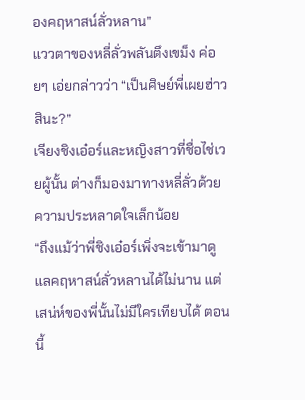องคฤหาสน์ลั่วหลาน”
แววตาของหลี่ลั่วพลันตึงเขม็ง ค่อยๆ เอ่ยกล่าวว่า “เป็นศิษย์พี่เผยฮ่าวสินะ?”
เจียงชิงเอ๋อร์และหญิงสาวที่ชื่อไช่เวยผู้นั้น ต่างก็มองมาทางหลี่ลั่วด้วยความประหลาดใจเล็กน้อย
“ถึงแม้ว่าพี่ชิงเอ๋อร์เพิ่งจะเข้ามาดูแลคฤหาสน์ลั่วหลานได้ไม่นาน แต่เสน่ห์ของพี่นั้นไม่มีใครเทียบได้ ตอนนี้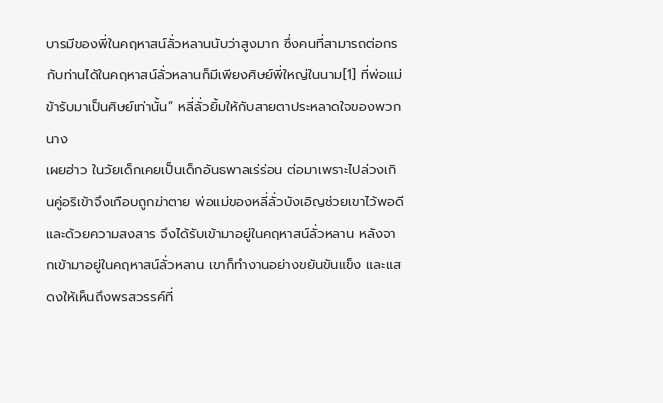บารมีของพี่ในคฤหาสน์ลั่วหลานนับว่าสูงมาก ซึ่งคนที่สามารถต่อกรกับท่านได้ในคฤหาสน์ลั่วหลานก็มีเพียงศิษย์พี่ใหญ่ในนาม[1] ที่พ่อแม่ข้ารับมาเป็นศิษย์เท่านั้น” หลี่ลั่วยิ้มให้กับสายตาประหลาดใจของพวกนาง
เผยฮ่าว ในวัยเด็กเคยเป็นเด็กอันธพาลเร่ร่อน ต่อมาเพราะไปล่วงเกินคู่อริเข้าจึงเกือบถูกฆ่าตาย พ่อแม่ของหลี่ลั่วบังเอิญช่วยเขาไว้พอดี และด้วยความสงสาร จึงได้รับเข้ามาอยู่ในคฤหาสน์ลั่วหลาน หลังจากเข้ามาอยู่ในคฤหาสน์ลั่วหลาน เขาก็ทำงานอย่างขยันขันแข็ง และแสดงให้เห็นถึงพรสวรรค์ที่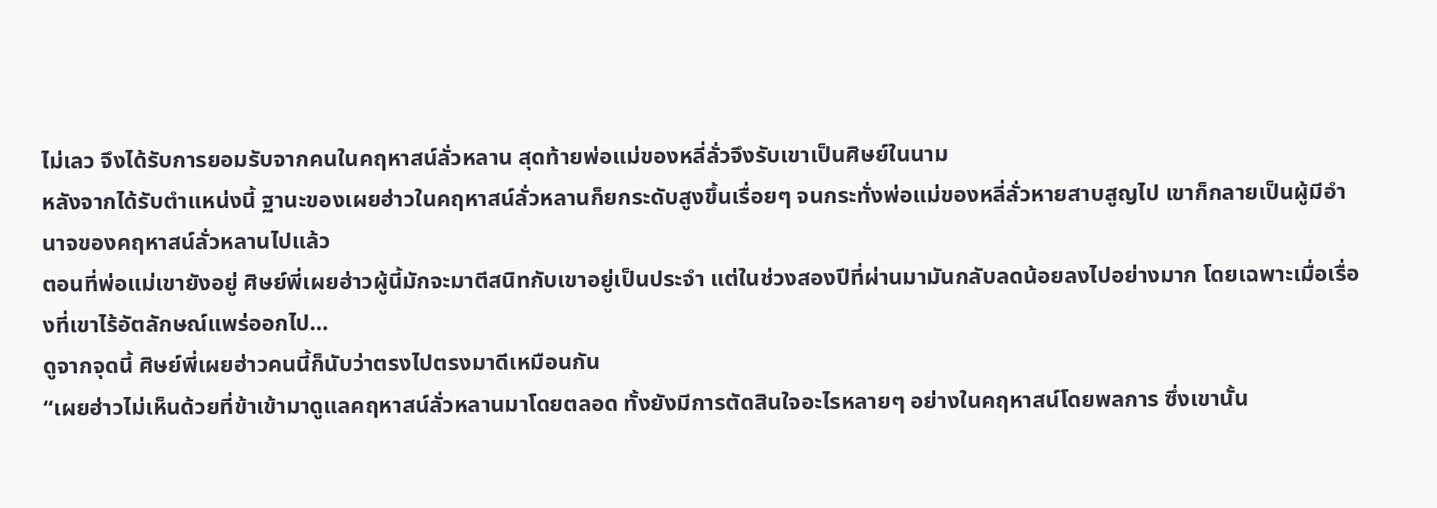ไม่เลว จึงได้รับการยอมรับจากคนในคฤหาสน์ลั่วหลาน สุดท้ายพ่อแม่ของหลี่ลั่วจึงรับเขาเป็นศิษย์ในนาม
หลังจากได้รับตำแหน่งนี้ ฐานะของเผยฮ่าวในคฤหาสน์ลั่วหลานก็ยกระดับสูงขึ้นเรื่อยๆ จนกระทั่งพ่อแม่ของหลี่ลั่วหายสาบสูญไป เขาก็กลายเป็นผู้มีอำนาจของคฤหาสน์ลั่วหลานไปแล้ว
ตอนที่พ่อแม่เขายังอยู่ ศิษย์พี่เผยฮ่าวผู้นี้มักจะมาตีสนิทกับเขาอยู่เป็นประจำ แต่ในช่วงสองปีที่ผ่านมามันกลับลดน้อยลงไปอย่างมาก โดยเฉพาะเมื่อเรื่องที่เขาไร้อัตลักษณ์แพร่ออกไป…
ดูจากจุดนี้ ศิษย์พี่เผยฮ่าวคนนี้ก็นับว่าตรงไปตรงมาดีเหมือนกัน
“เผยฮ่าวไม่เห็นด้วยที่ข้าเข้ามาดูแลคฤหาสน์ลั่วหลานมาโดยตลอด ทั้งยังมีการตัดสินใจอะไรหลายๆ อย่างในคฤหาสน์โดยพลการ ซึ่งเขานั้น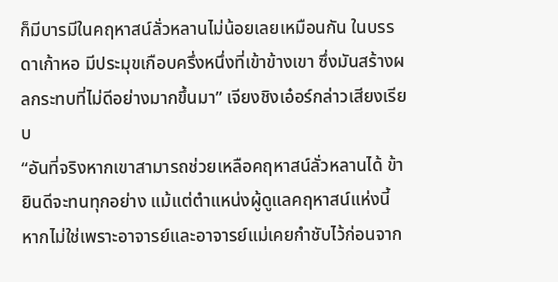ก็มีบารมีในคฤหาสน์ลั่วหลานไม่น้อยเลยเหมือนกัน ในบรรดาเก้าหอ มีประมุขเกือบครึ่งหนึ่งที่เข้าข้างเขา ซึ่งมันสร้างผลกระทบที่ไม่ดีอย่างมากขึ้นมา” เจียงชิงเอ๋อร์กล่าวเสียงเรียบ
“อันที่จริงหากเขาสามารถช่วยเหลือคฤหาสน์ลั่วหลานได้ ข้ายินดีจะทนทุกอย่าง แม้แต่ตำแหน่งผู้ดูแลคฤหาสน์แห่งนี้ หากไม่ใช่เพราะอาจารย์และอาจารย์แม่เคยกำชับไว้ก่อนจาก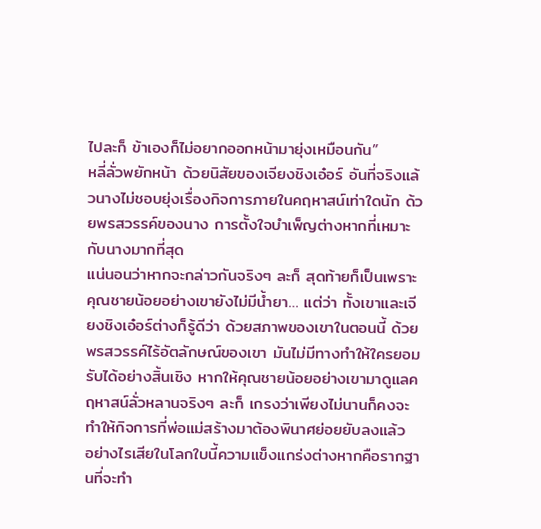ไปละก็ ข้าเองก็ไม่อยากออกหน้ามายุ่งเหมือนกัน”
หลี่ลั่วพยักหน้า ด้วยนิสัยของเจียงชิงเอ๋อร์ อันที่จริงแล้วนางไม่ชอบยุ่งเรื่องกิจการภายในคฤหาสน์เท่าใดนัก ด้วยพรสวรรค์ของนาง การตั้งใจบำเพ็ญต่างหากที่เหมาะกับนางมากที่สุด
แน่นอนว่าหากจะกล่าวกันจริงๆ ละก็ สุดท้ายก็เป็นเพราะคุณชายน้อยอย่างเขายังไม่มีน้ำยา… แต่ว่า ทั้งเขาและเจียงชิงเอ๋อร์ต่างก็รู้ดีว่า ด้วยสภาพของเขาในตอนนี้ ด้วยพรสวรรค์ไร้อัตลักษณ์ของเขา มันไม่มีทางทำให้ใครยอมรับได้อย่างสิ้นเชิง หากให้คุณชายน้อยอย่างเขามาดูแลคฤหาสน์ลั่วหลานจริงๆ ละก็ เกรงว่าเพียงไม่นานก็คงจะทำให้กิจการที่พ่อแม่สร้างมาต้องพินาศย่อยยับลงแล้ว
อย่างไรเสียในโลกใบนี้ความแข็งแกร่งต่างหากคือรากฐานที่จะทำ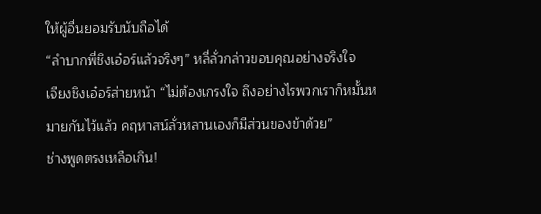ให้ผู้อื่นยอมรับนับถือได้
“ลำบากพี่ชิงเอ๋อร์แล้วจริงๆ” หลี่ลั่วกล่าวขอบคุณอย่างจริงใจ
เจียงชิงเอ๋อร์ส่ายหน้า “ไม่ต้องเกรงใจ ถึงอย่างไรพวกเราก็หมั้นหมายกันไว้แล้ว คฤหาสน์ลั่วหลานเองก็มีส่วนของข้าด้วย”
ช่างพูดตรงเหลือเกิน!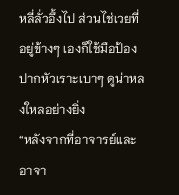หลี่ลั่วอึ้งไป ส่วนไช่เวยที่อยู่ข้างๆ เองก็ใช้มือป้องปากหัวเราะเบาๆ ดูน่าหลงใหลอย่างยิ่ง
“หลังจากที่อาจารย์และอาจา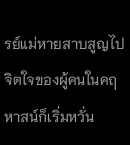รย์แม่หายสาบสูญไป จิตใจของผู้คนในคฤหาสน์ก็เริ่มหวั่น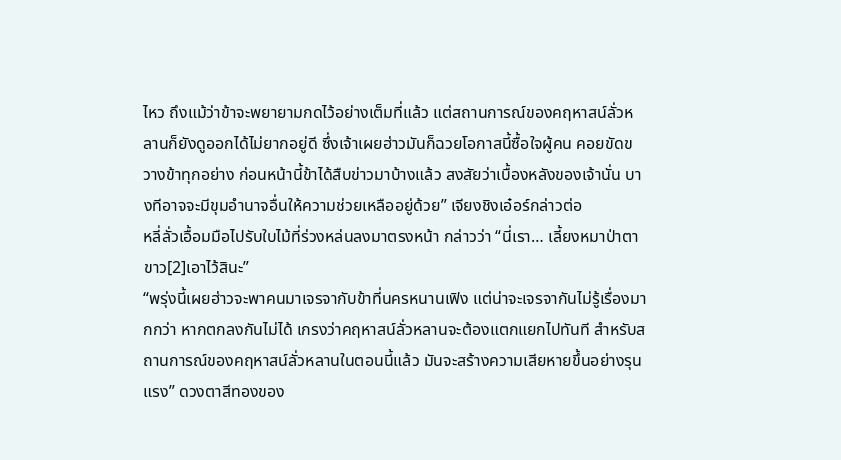ไหว ถึงแม้ว่าข้าจะพยายามกดไว้อย่างเต็มที่แล้ว แต่สถานการณ์ของคฤหาสน์ลั่วหลานก็ยังดูออกได้ไม่ยากอยู่ดี ซึ่งเจ้าเผยฮ่าวมันก็ฉวยโอกาสนี้ซื้อใจผู้คน คอยขัดขวางข้าทุกอย่าง ก่อนหน้านี้ข้าได้สืบข่าวมาบ้างแล้ว สงสัยว่าเบื้องหลังของเจ้านั่น บางทีอาจจะมีขุมอำนาจอื่นให้ความช่วยเหลืออยู่ด้วย” เจียงชิงเอ๋อร์กล่าวต่อ
หลี่ลั่วเอื้อมมือไปรับใบไม้ที่ร่วงหล่นลงมาตรงหน้า กล่าวว่า “นี่เรา… เลี้ยงหมาป่าตาขาว[2]เอาไว้สินะ”
“พรุ่งนี้เผยฮ่าวจะพาคนมาเจรจากับข้าที่นครหนานเฟิง แต่น่าจะเจรจากันไม่รู้เรื่องมากกว่า หากตกลงกันไม่ได้ เกรงว่าคฤหาสน์ลั่วหลานจะต้องแตกแยกไปทันที สำหรับสถานการณ์ของคฤหาสน์ลั่วหลานในตอนนี้แล้ว มันจะสร้างความเสียหายขึ้นอย่างรุนแรง” ดวงตาสีทองของ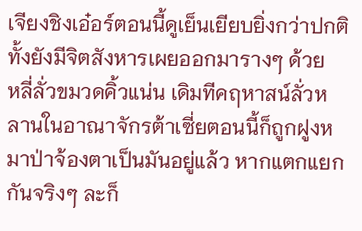เจียงชิงเอ๋อร์ตอนนี้ดูเย็นเยียบยิ่งกว่าปกติ ทั้งยังมีจิตสังหารเผยออกมารางๆ ด้วย
หลี่ลั่วขมวดคิ้วแน่น เดิมทีคฤหาสน์ลั่วหลานในอาณาจักรต้าเซี่ยตอนนี้ก็ถูกฝูงหมาป่าจ้องตาเป็นมันอยู่แล้ว หากแตกแยกกันจริงๆ ละก็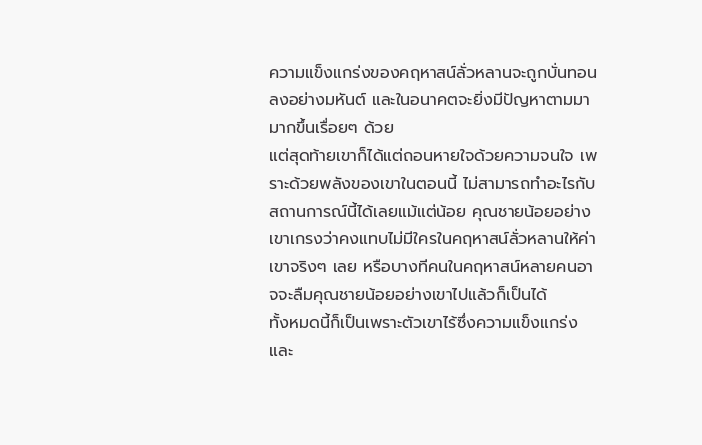ความแข็งแกร่งของคฤหาสน์ลั่วหลานจะถูกบั่นทอนลงอย่างมหันต์ และในอนาคตจะยิ่งมีปัญหาตามมามากขึ้นเรื่อยๆ ด้วย
แต่สุดท้ายเขาก็ได้แต่ถอนหายใจด้วยความจนใจ เพราะด้วยพลังของเขาในตอนนี้ ไม่สามารถทำอะไรกับสถานการณ์นี้ได้เลยแม้แต่น้อย คุณชายน้อยอย่างเขาเกรงว่าคงแทบไม่มีใครในคฤหาสน์ลั่วหลานให้ค่าเขาจริงๆ เลย หรือบางทีคนในคฤหาสน์หลายคนอาจจะลืมคุณชายน้อยอย่างเขาไปแล้วก็เป็นได้
ทั้งหมดนี้ก็เป็นเพราะตัวเขาไร้ซึ่งความแข็งแกร่งและ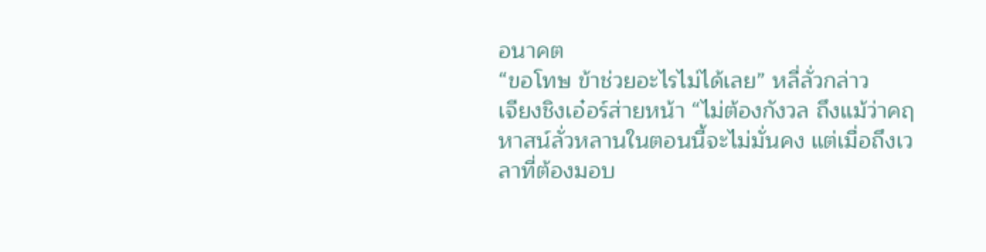อนาคต
“ขอโทษ ข้าช่วยอะไรไม่ได้เลย” หลี่ลั่วกล่าว
เจียงชิงเอ๋อร์ส่ายหน้า “ไม่ต้องกังวล ถึงแม้ว่าคฤหาสน์ลั่วหลานในตอนนี้จะไม่มั่นคง แต่เมื่อถึงเวลาที่ต้องมอบ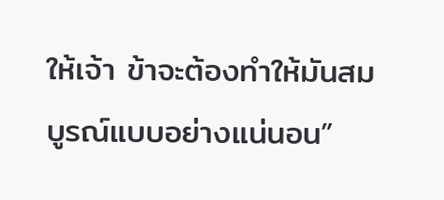ให้เจ้า ข้าจะต้องทำให้มันสมบูรณ์แบบอย่างแน่นอน”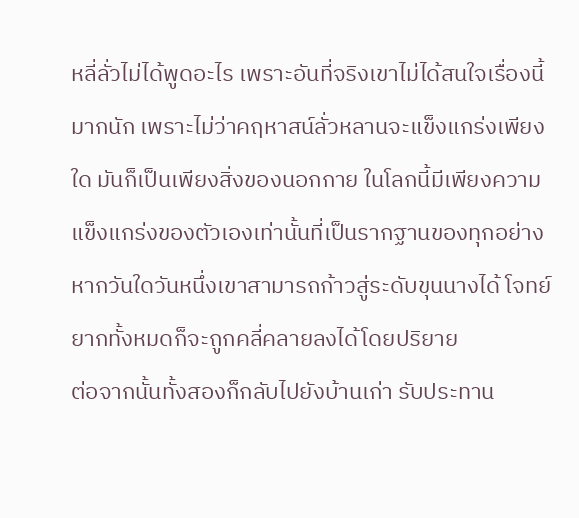หลี่ลั่วไม่ได้พูดอะไร เพราะอันที่จริงเขาไม่ได้สนใจเรื่องนี้มากนัก เพราะไม่ว่าคฤหาสน์ลั่วหลานจะแข็งแกร่งเพียงใด มันก็เป็นเพียงสิ่งของนอกกาย ในโลกนี้มีเพียงความแข็งแกร่งของตัวเองเท่านั้นที่เป็นรากฐานของทุกอย่าง
หากวันใดวันหนึ่งเขาสามารถก้าวสู่ระดับขุนนางได้ โจทย์ยากทั้งหมดก็จะถูกคลี่คลายลงได้โดยปริยาย
ต่อจากนั้นทั้งสองก็กลับไปยังบ้านเก่า รับประทาน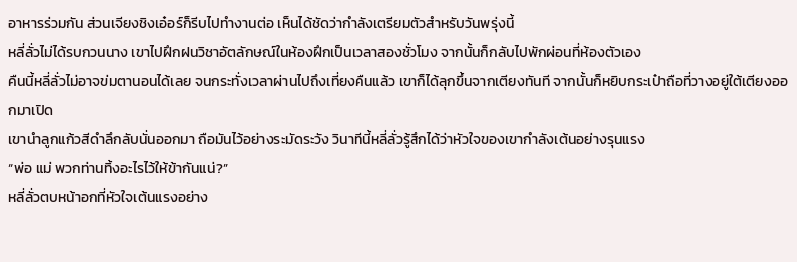อาหารร่วมกัน ส่วนเจียงชิงเอ๋อร์ก็รีบไปทำงานต่อ เห็นได้ชัดว่ากำลังเตรียมตัวสำหรับวันพรุ่งนี้
หลี่ลั่วไม่ได้รบกวนนาง เขาไปฝึกฝนวิชาอัตลักษณ์ในห้องฝึกเป็นเวลาสองชั่วโมง จากนั้นก็กลับไปพักผ่อนที่ห้องตัวเอง
คืนนี้หลี่ลั่วไม่อาจข่มตานอนได้เลย จนกระทั่งเวลาผ่านไปถึงเที่ยงคืนแล้ว เขาก็ได้ลุกขึ้นจากเตียงทันที จากนั้นก็หยิบกระเป๋าถือที่วางอยู่ใต้เตียงออกมาเปิด
เขานำลูกแก้วสีดำลึกลับนั่นออกมา ถือมันไว้อย่างระมัดระวัง วินาทีนี้หลี่ลั่วรู้สึกได้ว่าหัวใจของเขากำลังเต้นอย่างรุนแรง
“พ่อ แม่ พวกท่านทิ้งอะไรไว้ให้ข้ากันแน่?”
หลี่ลั่วตบหน้าอกที่หัวใจเต้นแรงอย่าง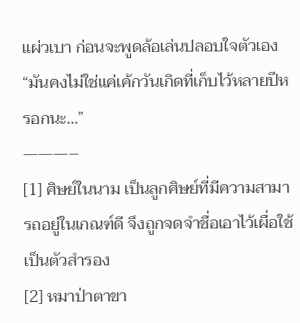แผ่วเบา ก่อนจะพูดล้อเล่นปลอบใจตัวเอง
“มันคงไม่ใช่แค่เค้กวันเกิดที่เก็บไว้หลายปีหรอกนะ…”
———–
[1] ศิษย์ในนาม เป็นลูกศิษย์ที่มีความสามารถอยู่ในเกณฑ์ดี จึงถูกจดจำชื่อเอาไว้เผื่อใช้เป็นตัวสำรอง
[2] หมาป่าตาขา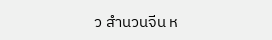ว สำนวนจีน ห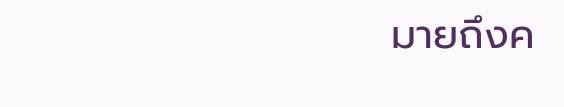มายถึงค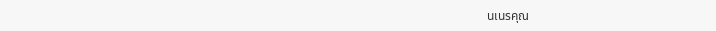นเนรคุณ